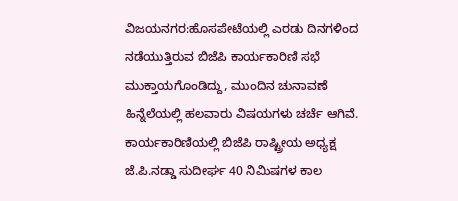ವಿಜಯನಗರ:ಹೊಸಪೇಟೆಯಲ್ಲಿ ಎರಡು ದಿನಗಳಿಂದ ನಡೆಯುತ್ತಿರುವ ಬಿಜೆಪಿ ಕಾರ್ಯಕಾರಿಣಿ ಸಭೆ ಮುಕ್ತಾಯಗೊಂಡಿದ್ದು, ಮುಂದಿನ ಚುನಾವಣೆ ಹಿನ್ನೆಲೆಯಲ್ಲಿ ಹಲವಾರು ವಿಷಯಗಳು ಚರ್ಚೆ ಆಗಿವೆ. ಕಾರ್ಯಕಾರಿಣಿಯಲ್ಲಿ ಬಿಜೆಪಿ ರಾಷ್ಟ್ರೀಯ ಅಧ್ಯಕ್ಷ ಜೆ.ಪಿ.ನಡ್ಡಾ ಸುದೀರ್ಘ 40 ನಿಮಿಷಗಳ ಕಾಲ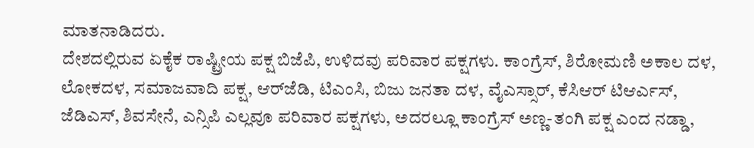ಮಾತನಾಡಿದರು.
ದೇಶದಲ್ಲಿರುವ ಏಕೈಕ ರಾಷ್ಟ್ರೀಯ ಪಕ್ಷ ಬಿಜೆಪಿ, ಉಳಿದವು ಪರಿವಾರ ಪಕ್ಷಗಳು. ಕಾಂಗ್ರೆಸ್, ಶಿರೋಮಣಿ ಅಕಾಲ ದಳ, ಲೋಕದಳ, ಸಮಾಜವಾದಿ ಪಕ್ಷ, ಆರ್‌ಜೆಡಿ, ಟಿಎಂಸಿ, ಬಿಜು ಜನತಾ ದಳ, ವೈಎಸ್ಸಾರ್, ಕೆಸಿಆರ್ ಟಿಆರ್ಎಸ್, ಜೆಡಿಎಸ್, ಶಿವಸೇನೆ, ಎನ್ಸಿಪಿ ಎಲ್ಲವೂ ಪರಿವಾರ ಪಕ್ಷಗಳು, ಅದರಲ್ಲೂ ಕಾಂಗ್ರೆಸ್ ಅಣ್ಣ-ತಂಗಿ ಪಕ್ಷ ಎಂದ ನಡ್ಡಾ,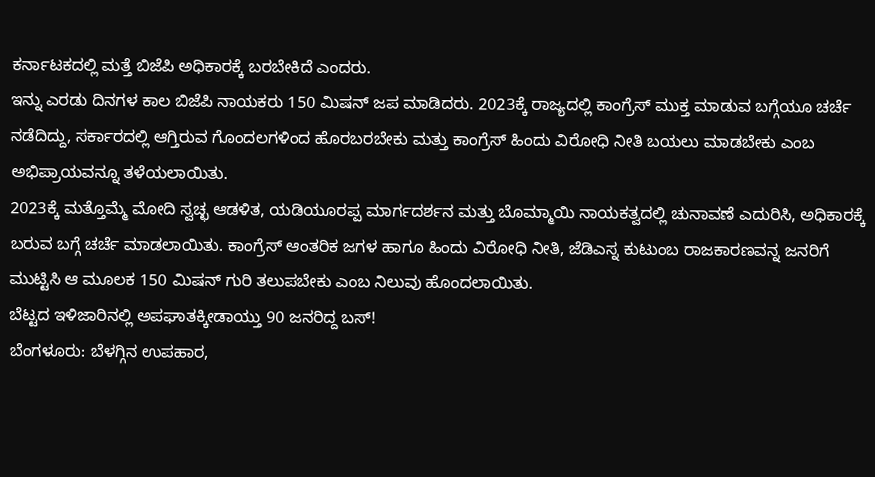ಕರ್ನಾಟಕದಲ್ಲಿ ಮತ್ತೆ ಬಿಜೆಪಿ ಅಧಿಕಾರಕ್ಕೆ ಬರಬೇಕಿದೆ ಎಂದರು.
ಇನ್ನು ಎರಡು ದಿನಗಳ ಕಾಲ ಬಿಜೆಪಿ ನಾಯಕರು 150 ಮಿಷನ್ ಜಪ ಮಾಡಿದರು. 2023ಕ್ಕೆ ರಾಜ್ಯದಲ್ಲಿ ಕಾಂಗ್ರೆಸ್ ಮುಕ್ತ ಮಾಡುವ ಬಗ್ಗೆಯೂ ಚರ್ಚೆ ನಡೆದಿದ್ದು, ಸರ್ಕಾರದಲ್ಲಿ ಆಗ್ತಿರುವ ಗೊಂದಲಗಳಿಂದ ಹೊರಬರಬೇಕು ಮತ್ತು ಕಾಂಗ್ರೆಸ್ ಹಿಂದು ವಿರೋಧಿ ನೀತಿ ಬಯಲು ಮಾಡಬೇಕು ಎಂಬ ಅಭಿಪ್ರಾಯವನ್ನೂ ತಳೆಯಲಾಯಿತು.
2023ಕ್ಕೆ ಮತ್ತೊಮ್ಮೆ ಮೋದಿ ಸ್ವಚ್ಛ ಆಡಳಿತ, ಯಡಿಯೂರಪ್ಪ ಮಾರ್ಗದರ್ಶನ ಮತ್ತು ಬೊಮ್ಮಾಯಿ ನಾಯಕತ್ವದಲ್ಲಿ ಚುನಾವಣೆ ಎದುರಿಸಿ, ಅಧಿಕಾರಕ್ಕೆ ಬರುವ ಬಗ್ಗೆ ಚರ್ಚೆ ಮಾಡಲಾಯಿತು. ಕಾಂಗ್ರೆಸ್ ಆಂತರಿಕ ಜಗಳ ಹಾಗೂ ಹಿಂದು ವಿರೋಧಿ ನೀತಿ, ಜೆಡಿಎಸ್ನ ಕುಟುಂಬ ರಾಜಕಾರಣವನ್ನ ಜನರಿಗೆ ಮುಟ್ಟಿಸಿ ಆ ಮೂಲಕ‌ 150 ಮಿಷನ್ ಗುರಿ ತಲುಪಬೇಕು ಎಂಬ ನಿಲುವು ಹೊಂದಲಾಯಿತು.
ಬೆಟ್ಟದ ಇಳಿಜಾರಿನಲ್ಲಿ ಅಪಘಾತಕ್ಕೀಡಾಯ್ತು 90 ಜನರಿದ್ದ ಬಸ್!
ಬೆಂಗಳೂರು: ಬೆಳಗ್ಗಿನ ಉಪಹಾರ,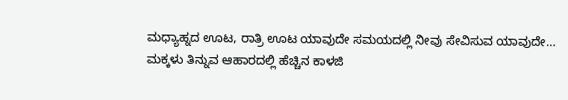ಮಧ್ಯಾಹ್ನದ ಊಟ, ರಾತ್ರಿ ಊಟ ಯಾವುದೇ ಸಮಯದಲ್ಲಿ ನೀವು ಸೇವಿಸುವ ಯಾವುದೇ…
ಮಕ್ಕಳು ತಿನ್ನುವ ಆಹಾರದಲ್ಲಿ ಹೆಚ್ಚಿನ ಕಾಳಜಿ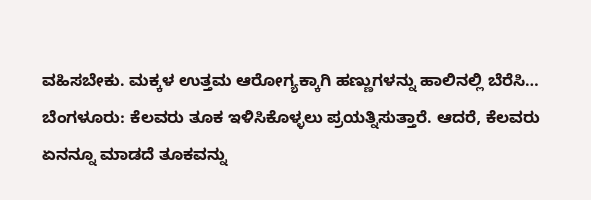ವಹಿಸಬೇಕು. ಮಕ್ಕಳ ಉತ್ತಮ ಆರೋಗ್ಯಕ್ಕಾಗಿ ಹಣ್ಣುಗಳನ್ನು ಹಾಲಿನಲ್ಲಿ ಬೆರೆಸಿ…
ಬೆಂಗಳೂರು: ಕೆಲವರು ತೂಕ ಇಳಿಸಿಕೊಳ್ಳಲು ಪ್ರಯತ್ನಿಸುತ್ತಾರೆ. ಆದರೆ, ಕೆಲವರು ಏನನ್ನೂ ಮಾಡದೆ ತೂಕವನ್ನು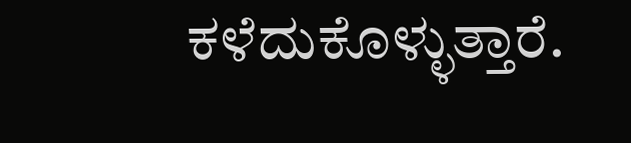ಕಳೆದುಕೊಳ್ಳುತ್ತಾರೆ.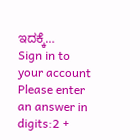ಇದಕ್ಕೆ…
Sign in to your account
Please enter an answer in digits:2 +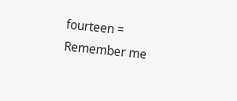fourteen =
Remember me